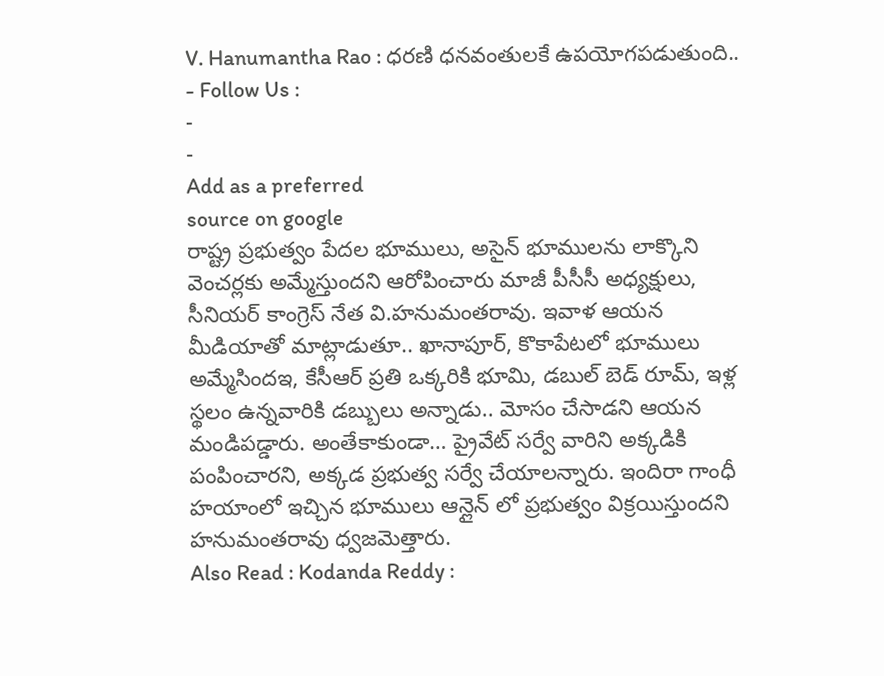V. Hanumantha Rao : ధరణి ధనవంతులకే ఉపయోగపడుతుంది..
- Follow Us :
-
-
Add as a preferred
source on google
రాష్ట్ర ప్రభుత్వం పేదల భూములు, అసైన్ భూములను లాక్కొని వెంచర్లకు అమ్మేస్తుందని ఆరోపించారు మాజీ పీసీసీ అధ్యక్షులు, సీనియర్ కాంగ్రెస్ నేత వి.హనుమంతరావు. ఇవాళ ఆయన మీడియాతో మాట్లాడుతూ.. ఖానాపూర్, కొకాపేటలో భూములు అమ్మేసిందఇ, కేసీఆర్ ప్రతి ఒక్కరికి భూమి, డబుల్ బెడ్ రూమ్, ఇళ్ల స్థలం ఉన్నవారికి డబ్బులు అన్నాడు.. మోసం చేసాడని ఆయన మండిపడ్డారు. అంతేకాకుండా… ప్రైవేట్ సర్వే వారిని అక్కడికి పంపించారని, అక్కడ ప్రభుత్వ సర్వే చేయాలన్నారు. ఇందిరా గాంధీ హయాంలో ఇచ్చిన భూములు ఆన్లైన్ లో ప్రభుత్వం విక్రయిస్తుందని హనుమంతరావు ధ్వజమెత్తారు.
Also Read : Kodanda Reddy :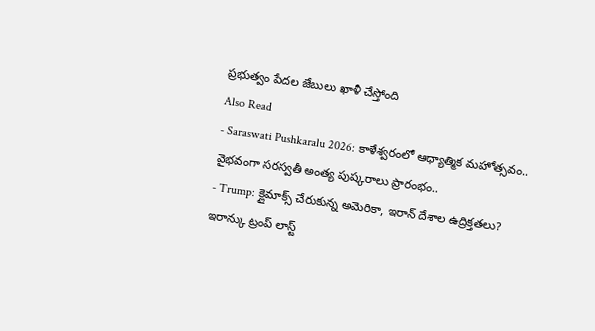ప్రభుత్వం పేదల జేబులు ఖాళీ చేస్తోంది
Also Read
- Saraswati Pushkaralu 2026: కాళేశ్వరంలో ఆధ్యాత్మిక మహోత్సవం.. వైభవంగా సరస్వతీ అంత్య పుష్కరాలు ప్రారంభం..
- Trump: క్లైమాక్స్ చేరుకున్న అమెరికా, ఇరాన్ దేశాల ఉద్రిక్తతలు? ఇరాన్కు ట్రంప్ లాస్ట్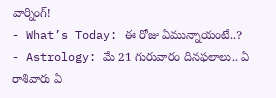వార్నింగ్!
- What’s Today: ఈ రోజు ఏమున్నాయంటే..?
- Astrology: మే 21 గురువారం దినఫలాలు.. ఏ రాశివారు ఏ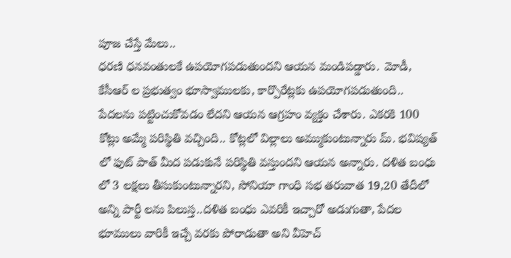పూజ చేస్తే మేలు..
ధరణి ధనవంతులకే ఉపయోగపడుతుందని ఆయన మండిపడ్డారు. మోడీ, కేసీఆర్ ల ప్రభుత్వం భూస్వాములకు, కార్పొరేట్లకు ఉపయోగపడుతుంది.. పేదలను పట్టించుకోవడం లేదని ఆయన ఆగ్రహం వ్యక్తం చేశారు. ఎకరకి 100 కోట్లు అమ్మే పరిస్థితి వచ్చింది.. కోట్లలో విల్లాలు అమ్ముకుంటున్నారు మ్. భవిష్యత్ లో ఫుట్ పాత్ మీద పడుకునే పరిస్థితి వస్తుందని ఆయన అన్నారు. దళిత బంధు లో 3 లక్షలు తీసుకుంటున్నారని, సోనియా గాంధి సభ తరువాత 19,20 తేదీలో అన్ని పార్టీ లను పిలుస్త..దళిత బంధు ఎవరికీ ఇచ్చారో అడుగుతా, పేదల భూములు వారికీ ఇచ్చే వరకు పోరాడుతా అని వీహెచ్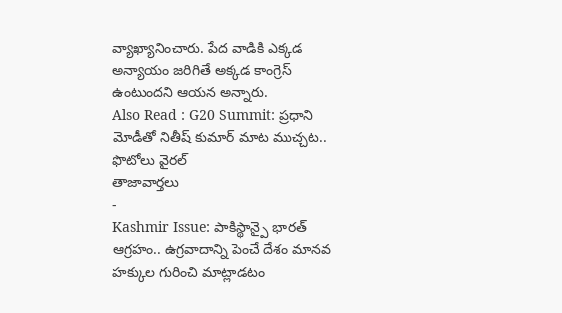వ్యాఖ్యానించారు. పేద వాడికి ఎక్కడ అన్యాయం జరిగితే అక్కడ కాంగ్రెస్ ఉంటుందని ఆయన అన్నారు.
Also Read : G20 Summit: ప్రధాని మోడీతో నితీష్ కుమార్ మాట ముచ్చట.. ఫొటోలు వైరల్
తాజావార్తలు
-
Kashmir Issue: పాకిస్థాన్పై భారత్ ఆగ్రహం.. ఉగ్రవాదాన్ని పెంచే దేశం మానవ హక్కుల గురించి మాట్లాడటం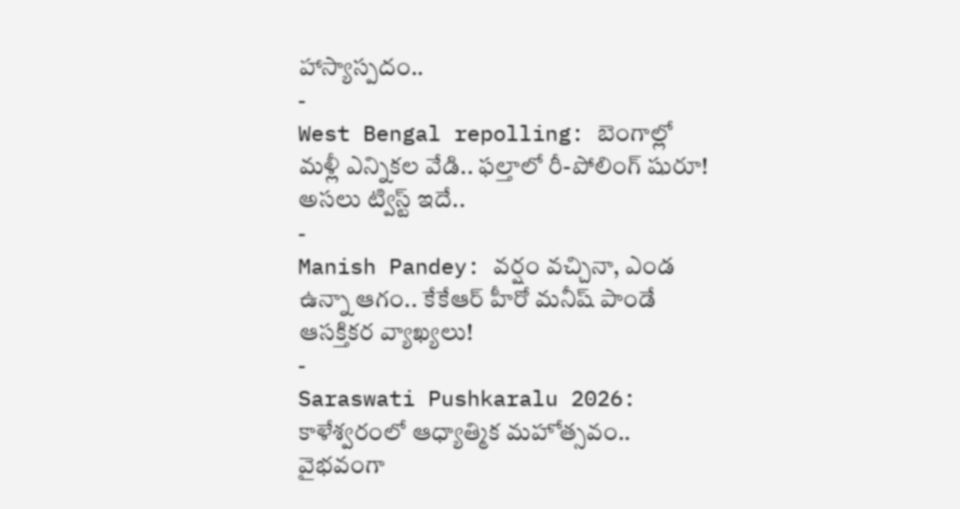హాస్యాస్పదం..
-
West Bengal repolling: బెంగాల్లో మళ్లీ ఎన్నికల వేడి.. ఫల్తాలో రీ-పోలింగ్ షురూ! అసలు ట్విస్ట్ ఇదే..
-
Manish Pandey: వర్షం వచ్చినా, ఎండ ఉన్నా ఆగం.. కేకేఆర్ హీరో మనీష్ పాండే ఆసక్తికర వ్యాఖ్యలు!
-
Saraswati Pushkaralu 2026: కాళేశ్వరంలో ఆధ్యాత్మిక మహోత్సవం.. వైభవంగా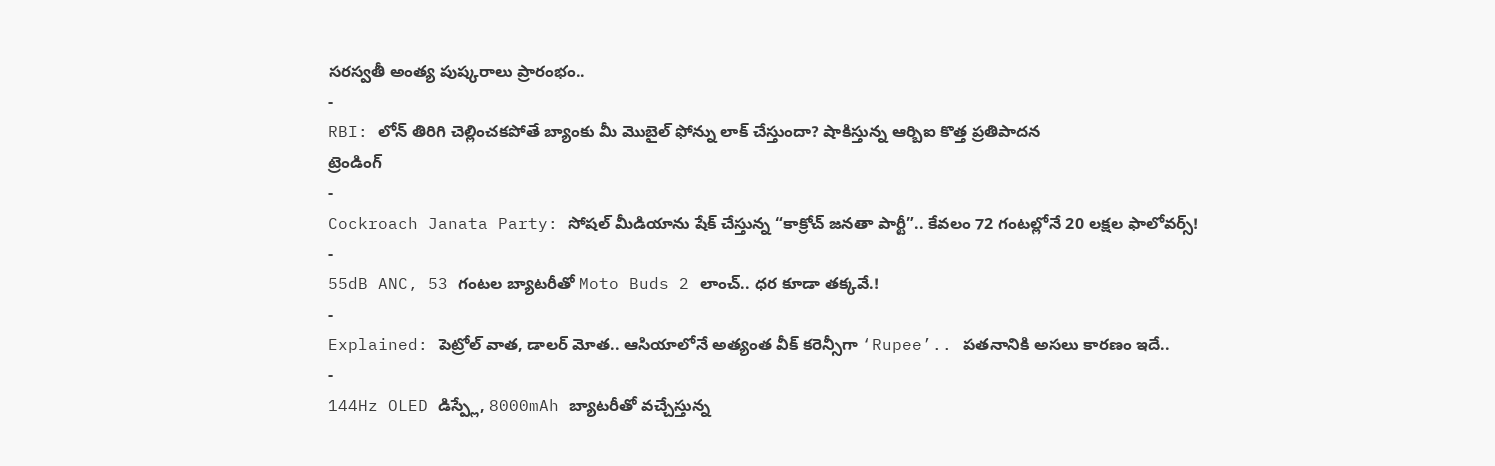సరస్వతీ అంత్య పుష్కరాలు ప్రారంభం..
-
RBI: లోన్ తిరిగి చెల్లించకపోతే బ్యాంకు మీ మొబైల్ ఫోన్ను లాక్ చేస్తుందా? షాకిస్తున్న ఆర్బిఐ కొత్త ప్రతిపాదన
ట్రెండింగ్
-
Cockroach Janata Party: సోషల్ మీడియాను షేక్ చేస్తున్న “కాక్రోచ్ జనతా పార్టీ”.. కేవలం 72 గంటల్లోనే 20 లక్షల ఫాలోవర్స్!
-
55dB ANC, 53 గంటల బ్యాటరీతో Moto Buds 2 లాంచ్.. ధర కూడా తక్కవే.!
-
Explained: పెట్రోల్ వాత, డాలర్ మోత.. ఆసియాలోనే అత్యంత వీక్ కరెన్సీగా ‘Rupee’.. పతనానికి అసలు కారణం ఇదే..
-
144Hz OLED డిస్ప్లే, 8000mAh బ్యాటరీతో వచ్చేస్తున్న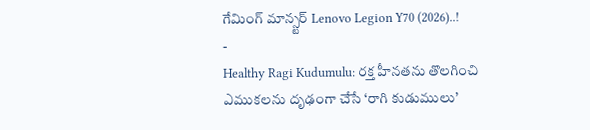గేమింగ్ మాన్స్టర్ Lenovo Legion Y70 (2026)..!
-
Healthy Ragi Kudumulu: రక్త హీనతను తొలగించి ఎముకలను దృఢంగా చేసే ‘రాగి కుడుములు’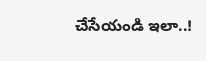చేసేయండి ఇలా..!